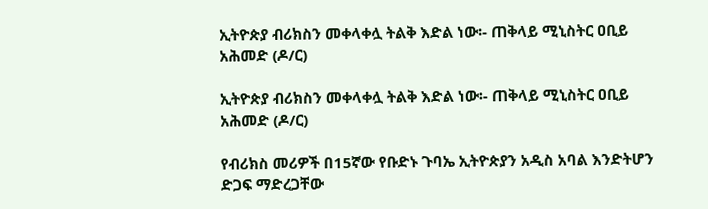ኢትዮጵያ ብሪክስን መቀላቀሏ ትልቅ እድል ነው፡- ጠቅላይ ሚኒስትር ዐቢይ አሕመድ (ዶ/ር)

ኢትዮጵያ ብሪክስን መቀላቀሏ ትልቅ እድል ነው፡- ጠቅላይ ሚኒስትር ዐቢይ አሕመድ (ዶ/ር)

የብሪክስ መሪዎች በ15ኛው የቡድኑ ጉባኤ ኢትዮጵያን አዲስ አባል እንድትሆን ድጋፍ ማድረጋቸው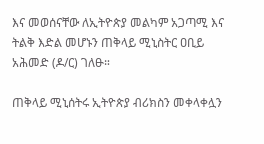እና መወሰናቸው ለኢትዮጵያ መልካም አጋጣሚ እና ትልቅ እድል መሆኑን ጠቅላይ ሚኒስትር ዐቢይ አሕመድ (ዶ/ር) ገለፁ።

ጠቅላይ ሚኒሰትሩ ኢትዮጵያ ብሪክስን መቀላቀሏን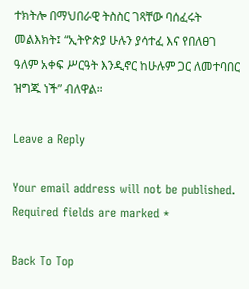ተክትሎ በማህበራዊ ትስስር ገጻቸው ባሰፈሩት መልእክት፤ “ኢትዮጵያ ሁሉን ያሳተፈ እና የበለፀገ ዓለም አቀፍ ሥርዓት እንዲኖር ከሁሉም ጋር ለመተባበር ዝግጁ ነች” ብለዋል።

Leave a Reply

Your email address will not be published. Required fields are marked *

Back To Top